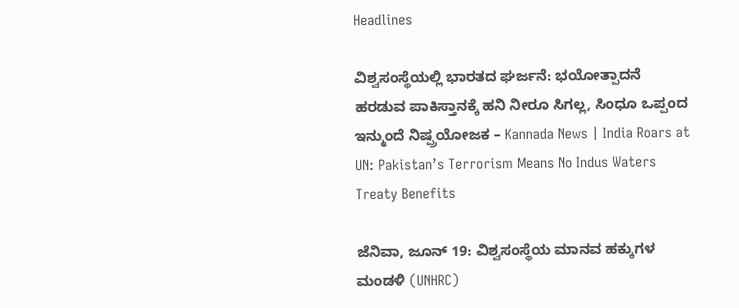Headlines

ವಿಶ್ವಸಂಸ್ಥೆಯಲ್ಲಿ ಭಾರತದ ಘರ್ಜನೆ: ಭಯೋತ್ಪಾದನೆ ಹರಡುವ ಪಾಕಿಸ್ತಾನಕ್ಕೆ ಹನಿ ನೀರೂ ಸಿಗಲ್ಲ, ಸಿಂಧೂ ಒಪ್ಪಂದ ಇನ್ಮುಂದೆ ನಿಷ್ಪ್ರಯೋಜಕ – Kannada News | India Roars at UN: Pakistan’s Terrorism Means No Indus Waters Treaty Benefits

ಜೆನಿವಾ, ಜೂನ್ 19: ವಿಶ್ವಸಂಸ್ಥೆಯ ಮಾನವ ಹಕ್ಕುಗಳ ಮಂಡಳಿ (UNHRC)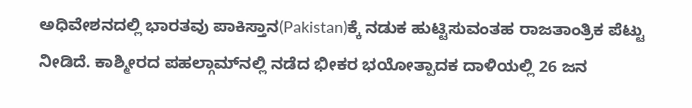ಅಧಿವೇಶನದಲ್ಲಿ ಭಾರತವು ಪಾಕಿಸ್ತಾನ(Pakistan)ಕ್ಕೆ ನಡುಕ ಹುಟ್ಟಿಸುವಂತಹ ರಾಜತಾಂತ್ರಿಕ ಪೆಟ್ಟು ನೀಡಿದೆ. ಕಾಶ್ಮೀರದ ಪಹಲ್ಗಾಮ್‌ನಲ್ಲಿ ನಡೆದ ಭೀಕರ ಭಯೋತ್ಪಾದಕ ದಾಳಿಯಲ್ಲಿ 26 ಜನ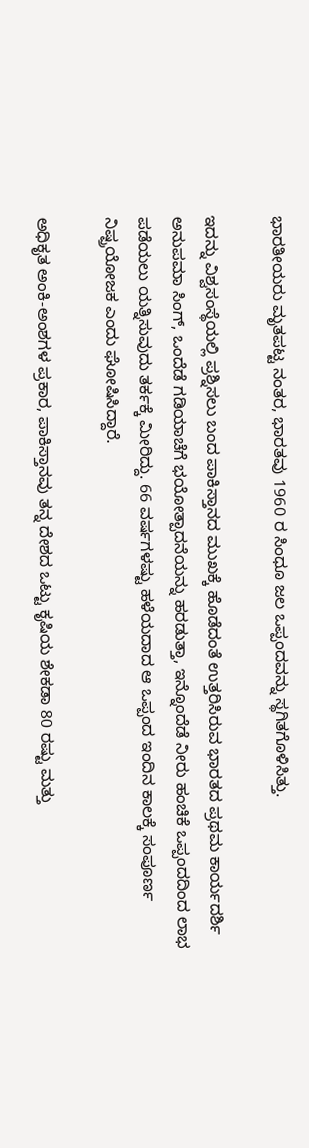ಭಾರತೀಯರು ಮೃತಪಟ್ಟ ನಂತರ, ಭಾರತವು 1960 ರ ಸಿಂಧೂ ಜಲ ಒಪ್ಪಂದವನ್ನು ಸ್ಥಗಿತಗೊಳಿಸಿತ್ತು.

ಇದನ್ನು ವಿಶ್ವಸಂಸ್ಥೆಯಲ್ಲಿ ಪ್ರಶ್ನಿಸಲು ಬಂದ ಪಾಕಿಸ್ತಾನದ ಮುಖಕ್ಕೆ ಹೊಡೆದಂತೆ ಉತ್ತರಿಸಿರುವ ಭಾರತದ ಪ್ರಥಮ ಕಾರ್ಯದರ್ಶಿ ಅನುಪಮಾ ಸಿಂಗ್, ಒಂದೆಡೆ ಗಡಿಯಾಚೆಗೆ ಭಯೋತ್ಪಾದನೆಯನ್ನು ಹರಡುತ್ತಾ, ಇನ್ನೊಂದೆಡೆ ನೀರು ಹಂಚಿಕೆ ಒಪ್ಪಂದದಿಂದ ಲಾಭ ಪಡೆಯಲು ಯತ್ನಿಸುವುದು ತರ್ಕಕ್ಕೆ ಮೀರಿದ್ದು. 66 ವರ್ಷಗಳಷ್ಟು ಹಳೆಯದಾದ ಆ ಒಪ್ಪಂದ ಇಂದಿನ ಕಾಲಕ್ಕೆ ಸಂಪೂರ್ಣ ನಿಷ್ಪ್ರಯೋಜಕ ಎಂದು ಘೋಷಿಸಿದ್ದಾರೆ.

ಅಧಿಕೃತ ಅಂಕಿ-ಅಂಶಗಳ ಪ್ರಕಾರ, ಪಾಕಿಸ್ತಾನವು ತನ್ನ ದೇಶದ ಒಟ್ಟು ಕೃಷಿಯ ಶೇಕಡಾ 80 ರಷ್ಟು ಮತ್ತು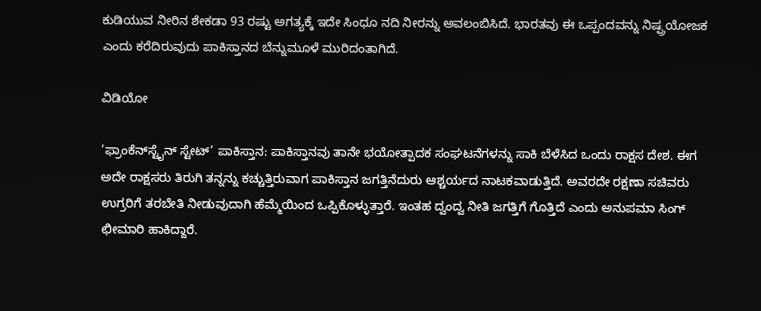ಕುಡಿಯುವ ನೀರಿನ ಶೇಕಡಾ 93 ರಷ್ಟು ಅಗತ್ಯಕ್ಕೆ ಇದೇ ಸಿಂಧೂ ನದಿ ನೀರನ್ನು ಅವಲಂಬಿಸಿದೆ. ಭಾರತವು ಈ ಒಪ್ಪಂದವನ್ನು ನಿಷ್ಪ್ರಯೋಜಕ ಎಂದು ಕರೆದಿರುವುದು ಪಾಕಿಸ್ತಾನದ ಬೆನ್ನುಮೂಳೆ ಮುರಿದಂತಾಗಿದೆ.

ವಿಡಿಯೋ

‘ಫ್ರಾಂಕೆನ್‌ಸ್ಟೈನ್ ಸ್ಟೇಟ್’ ಪಾಕಿಸ್ತಾನ: ಪಾಕಿಸ್ತಾನವು ತಾನೇ ಭಯೋತ್ಪಾದಕ ಸಂಘಟನೆಗಳನ್ನು ಸಾಕಿ ಬೆಳೆಸಿದ ಒಂದು ರಾಕ್ಷಸ ದೇಶ. ಈಗ ಅದೇ ರಾಕ್ಷಸರು ತಿರುಗಿ ತನ್ನನ್ನು ಕಚ್ಚುತ್ತಿರುವಾಗ ಪಾಕಿಸ್ತಾನ ಜಗತ್ತಿನೆದುರು ಆಶ್ಚರ್ಯದ ನಾಟಕವಾಡುತ್ತಿದೆ. ಅವರದೇ ರಕ್ಷಣಾ ಸಚಿವರು ಉಗ್ರರಿಗೆ ತರಬೇತಿ ನೀಡುವುದಾಗಿ ಹೆಮ್ಮೆಯಿಂದ ಒಪ್ಪಿಕೊಳ್ಳುತ್ತಾರೆ. ಇಂತಹ ದ್ವಂದ್ವ ನೀತಿ ಜಗತ್ತಿಗೆ ಗೊತ್ತಿದೆ ಎಂದು ಅನುಪಮಾ ಸಿಂಗ್ ಛೀಮಾರಿ ಹಾಕಿದ್ದಾರೆ.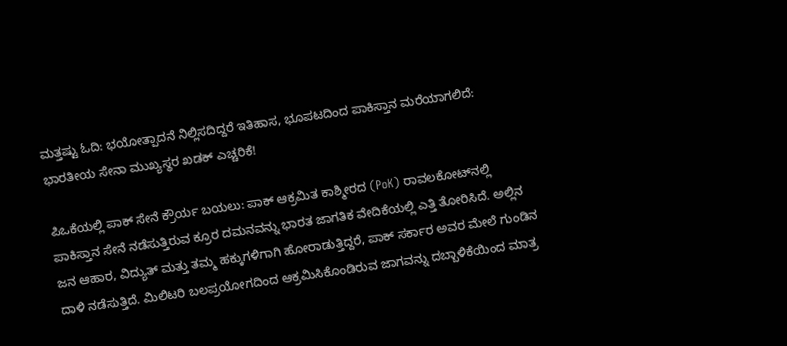ಮತ್ತಷ್ಟು ಓದಿ: ಭಯೋತ್ಪಾದನೆ ನಿಲ್ಲಿಸದಿದ್ದರೆ ಇತಿಹಾಸ, ಭೂಪಟದಿಂದ ಪಾಕಿಸ್ತಾನ ಮರೆಯಾಗಲಿದೆ: ಭಾರತೀಯ ಸೇನಾ ಮುಖ್ಯಸ್ಥರ ಖಡಕ್ ಎಚ್ಚರಿಕೆ!

ಪಿಒಕೆಯಲ್ಲಿ ಪಾಕ್ ಸೇನೆ ಕ್ರೌರ್ಯ ಬಯಲು: ಪಾಕ್ ಆಕ್ರಮಿತ ಕಾಶ್ಮೀರದ (PoK) ರಾವಲಕೋಟ್‌ನಲ್ಲಿ ಪಾಕಿಸ್ತಾನ ಸೇನೆ ನಡೆಸುತ್ತಿರುವ ಕ್ರೂರ ದಮನವನ್ನು ಭಾರತ ಜಾಗತಿಕ ವೇದಿಕೆಯಲ್ಲಿ ಎತ್ತಿ ತೋರಿಸಿದೆ. ಅಲ್ಲಿನ ಜನ ಆಹಾರ, ವಿದ್ಯುತ್ ಮತ್ತು ತಮ್ಮ ಹಕ್ಕುಗಳಿಗಾಗಿ ಹೋರಾಡುತ್ತಿದ್ದರೆ, ಪಾಕ್ ಸರ್ಕಾರ ಅವರ ಮೇಲೆ ಗುಂಡಿನ ದಾಳಿ ನಡೆಸುತ್ತಿದೆ. ಮಿಲಿಟರಿ ಬಲಪ್ರಯೋಗದಿಂದ ಆಕ್ರಮಿಸಿಕೊಂಡಿರುವ ಜಾಗವನ್ನು ದಬ್ಬಾಳಿಕೆಯಿಂದ ಮಾತ್ರ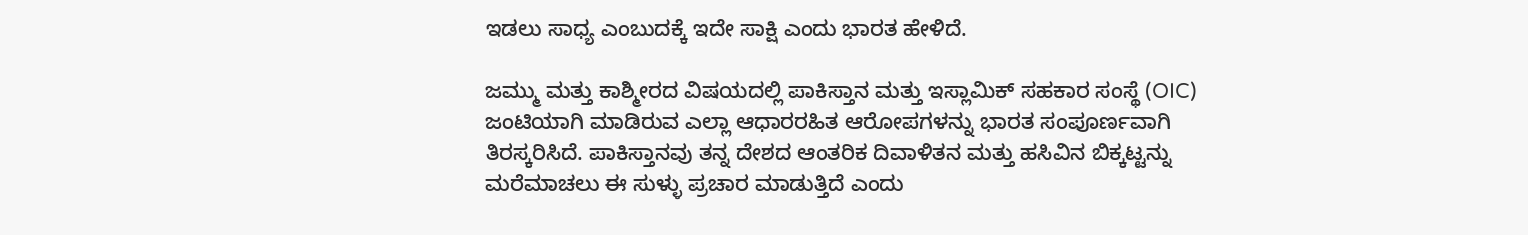ಇಡಲು ಸಾಧ್ಯ ಎಂಬುದಕ್ಕೆ ಇದೇ ಸಾಕ್ಷಿ ಎಂದು ಭಾರತ ಹೇಳಿದೆ.

ಜಮ್ಮು ಮತ್ತು ಕಾಶ್ಮೀರದ ವಿಷಯದಲ್ಲಿ ಪಾಕಿಸ್ತಾನ ಮತ್ತು ಇಸ್ಲಾಮಿಕ್ ಸಹಕಾರ ಸಂಸ್ಥೆ (OIC) ಜಂಟಿಯಾಗಿ ಮಾಡಿರುವ ಎಲ್ಲಾ ಆಧಾರರಹಿತ ಆರೋಪಗಳನ್ನು ಭಾರತ ಸಂಪೂರ್ಣವಾಗಿ ತಿರಸ್ಕರಿಸಿದೆ. ಪಾಕಿಸ್ತಾನವು ತನ್ನ ದೇಶದ ಆಂತರಿಕ ದಿವಾಳಿತನ ಮತ್ತು ಹಸಿವಿನ ಬಿಕ್ಕಟ್ಟನ್ನು ಮರೆಮಾಚಲು ಈ ಸುಳ್ಳು ಪ್ರಚಾರ ಮಾಡುತ್ತಿದೆ ಎಂದು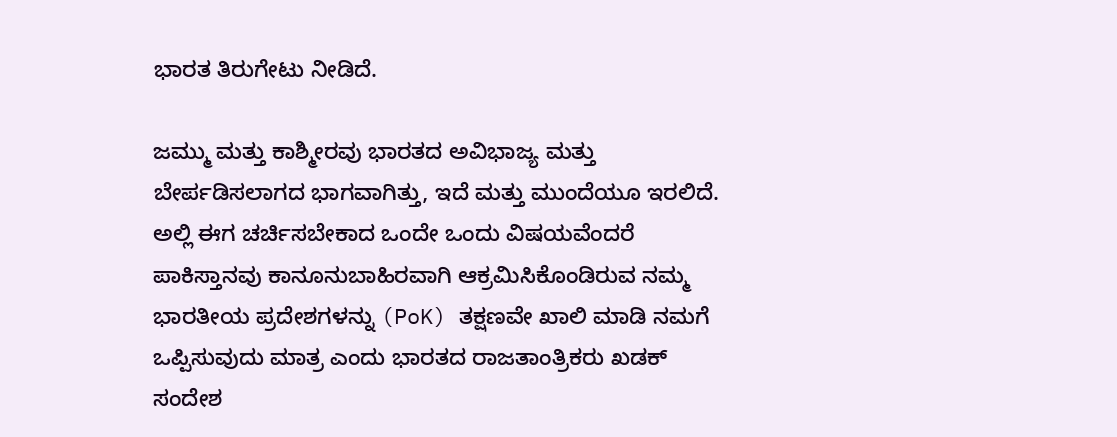ಭಾರತ ತಿರುಗೇಟು ನೀಡಿದೆ.

ಜಮ್ಮು ಮತ್ತು ಕಾಶ್ಮೀರವು ಭಾರತದ ಅವಿಭಾಜ್ಯ ಮತ್ತು ಬೇರ್ಪಡಿಸಲಾಗದ ಭಾಗವಾಗಿತ್ತು, ಇದೆ ಮತ್ತು ಮುಂದೆಯೂ ಇರಲಿದೆ. ಅಲ್ಲಿ ಈಗ ಚರ್ಚಿಸಬೇಕಾದ ಒಂದೇ ಒಂದು ವಿಷಯವೆಂದರೆ ಪಾಕಿಸ್ತಾನವು ಕಾನೂನುಬಾಹಿರವಾಗಿ ಆಕ್ರಮಿಸಿಕೊಂಡಿರುವ ನಮ್ಮ ಭಾರತೀಯ ಪ್ರದೇಶಗಳನ್ನು (PoK) ತಕ್ಷಣವೇ ಖಾಲಿ ಮಾಡಿ ನಮಗೆ ಒಪ್ಪಿಸುವುದು ಮಾತ್ರ ಎಂದು ಭಾರತದ ರಾಜತಾಂತ್ರಿಕರು ಖಡಕ್ ಸಂದೇಶ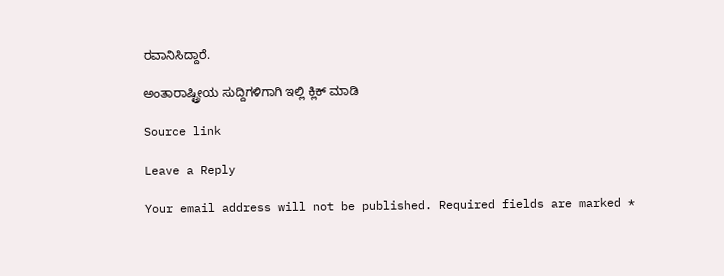ರವಾನಿಸಿದ್ದಾರೆ.

ಅಂತಾರಾಷ್ಟ್ರೀಯ ಸುದ್ದಿಗಳಿಗಾಗಿ ಇಲ್ಲಿ ಕ್ಲಿಕ್ ಮಾಡಿ

Source link

Leave a Reply

Your email address will not be published. Required fields are marked *